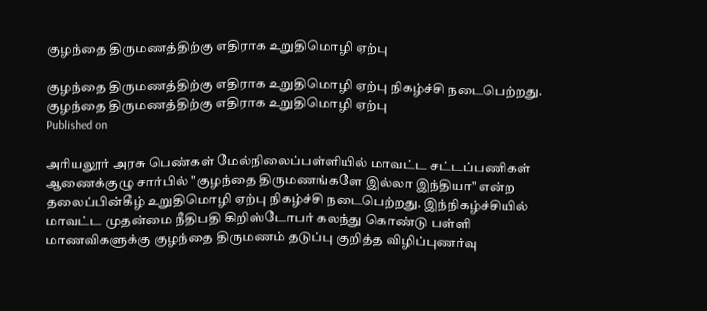குழந்தை திருமணத்திற்கு எதிராக உறுதிமொழி ஏற்பு

குழந்தை திருமணத்திற்கு எதிராக உறுதிமொழி ஏற்பு நிகழ்ச்சி நடைபெற்றது.
குழந்தை திருமணத்திற்கு எதிராக உறுதிமொழி ஏற்பு
Published on

அரியலூர் அரசு பெண்கள் மேல்நிலைப்பள்ளியில் மாவட்ட சட்டப்பணிகள் ஆணைக்குழு சார்பில் "குழந்தை திருமணங்களே இல்லா இந்தியா" என்ற தலைப்பின்கீழ் உறுதிமொழி ஏற்பு நிகழ்ச்சி நடைபெற்றது. இந்நிகழ்ச்சியில் மாவட்ட முதன்மை நீதிபதி கிறிஸ்டோபர் கலந்து கொண்டு பள்ளி மாணவிகளுக்கு குழந்தை திருமணம் தடுப்பு குறித்த விழிப்புணர்வு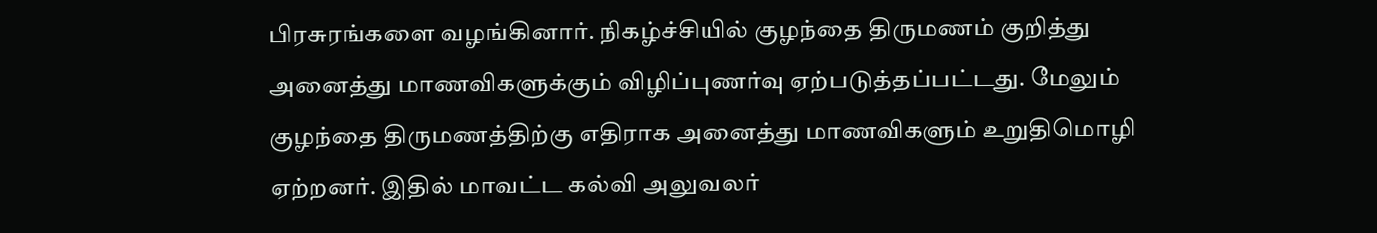பிரசுரங்களை வழங்கினார். நிகழ்ச்சியில் குழந்தை திருமணம் குறித்து அனைத்து மாணவிகளுக்கும் விழிப்புணர்வு ஏற்படுத்தப்பட்டது. மேலும் குழந்தை திருமணத்திற்கு எதிராக அனைத்து மாணவிகளும் உறுதிமொழி ஏற்றனர். இதில் மாவட்ட கல்வி அலுவலர்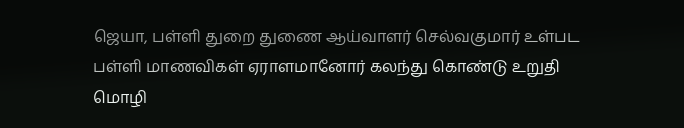ஜெயா, பள்ளி துறை துணை ஆய்வாளர் செல்வகுமார் உள்பட பள்ளி மாணவிகள் ஏராளமானோர் கலந்து கொண்டு உறுதி மொழி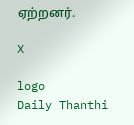ஏற்றனர்.

X

logo
Daily Thanthi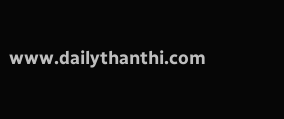www.dailythanthi.com